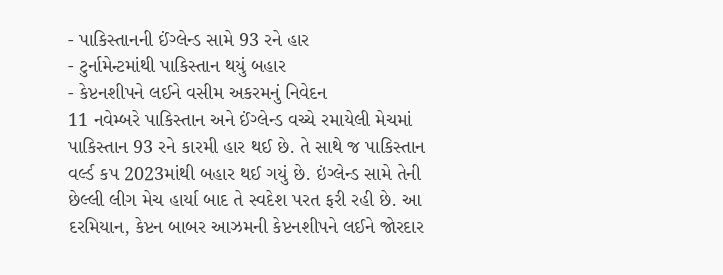- પાકિસ્તાનની ઈંગ્લેન્ડ સામે 93 રને હાર
- ટુર્નામેન્ટમાંથી પાકિસ્તાન થયું બહાર
- કેપ્ટનશીપને લઈને વસીમ અકરમનું નિવેદન
11 નવેમ્બરે પાકિસ્તાન અને ઈંગ્લેન્ડ વચ્ચે રમાયેલી મેચમાં પાકિસ્તાન 93 રને કારમી હાર થઈ છે. તે સાથે જ પાકિસ્તાન વર્લ્ડ કપ 2023માંથી બહાર થઈ ગયું છે. ઇંગ્લેન્ડ સામે તેની છેલ્લી લીગ મેચ હાર્યા બાદ તે સ્વદેશ પરત ફરી રહી છે. આ દરમિયાન, કેપ્ટન બાબર આઝમની કેપ્ટનશીપને લઈને જોરદાર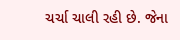ચર્ચા ચાલી રહી છે. જેના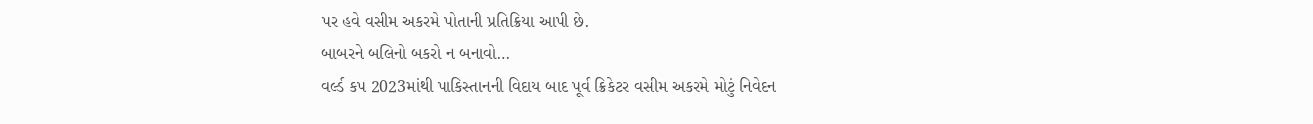પર હવે વસીમ અકરમે પોતાની પ્રતિક્રિયા આપી છે.
બાબરને બલિનો બકરો ન બનાવો…
વર્લ્ડ કપ 2023માંથી પાકિસ્તાનની વિદાય બાદ પૂર્વ ક્રિકેટર વસીમ અકરમે મોટું નિવેદન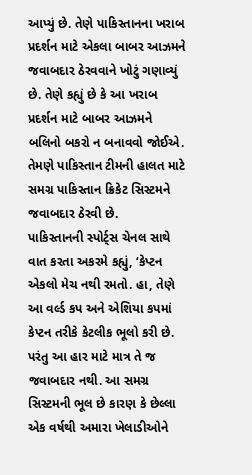આપ્યું છે. તેણે પાકિસ્તાનના ખરાબ પ્રદર્શન માટે એકલા બાબર આઝમને જવાબદાર ઠેરવવાને ખોટું ગણાવ્યું છે. તેણે કહ્યું છે કે આ ખરાબ પ્રદર્શન માટે બાબર આઝમને બલિનો બકરો ન બનાવવો જોઈએ. તેમણે પાકિસ્તાન ટીમની હાલત માટે સમગ્ર પાકિસ્તાન ક્રિકેટ સિસ્ટમને જવાબદાર ઠેરવી છે.
પાકિસ્તાનની સ્પોર્ટ્સ ચેનલ સાથે વાત કરતા અકરમે કહ્યું, ‘કેપ્ટન એકલો મેચ નથી રમતો. હા, તેણે આ વર્લ્ડ કપ અને એશિયા કપમાં કેપ્ટન તરીકે કેટલીક ભૂલો કરી છે. પરંતુ આ હાર માટે માત્ર તે જ જવાબદાર નથી. આ સમગ્ર સિસ્ટમની ભૂલ છે કારણ કે છેલ્લા એક વર્ષથી અમારા ખેલાડીઓને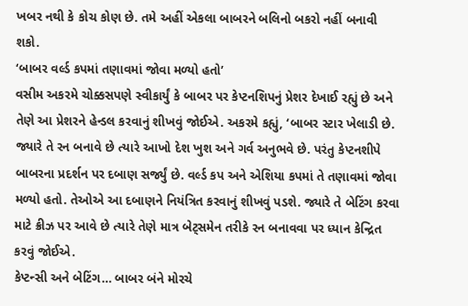ખબર નથી કે કોચ કોણ છે. તમે અહીં એકલા બાબરને બલિનો બકરો નહીં બનાવી શકો.
‘બાબર વર્લ્ડ કપમાં તણાવમાં જોવા મળ્યો હતો’
વસીમ અકરમે ચોક્કસપણે સ્વીકાર્યું કે બાબર પર કેપ્ટનશિપનું પ્રેશર દેખાઈ રહ્યું છે અને તેણે આ પ્રેશરને હેન્ડલ કરવાનું શીખવું જોઈએ. અકરમે કહ્યું, ‘બાબર સ્ટાર ખેલાડી છે. જ્યારે તે રન બનાવે છે ત્યારે આખો દેશ ખુશ અને ગર્વ અનુભવે છે. પરંતુ કેપ્ટનશીપે બાબરના પ્રદર્શન પર દબાણ સર્જ્યું છે. વર્લ્ડ કપ અને એશિયા કપમાં તે તણાવમાં જોવા મળ્યો હતો. તેઓએ આ દબાણને નિયંત્રિત કરવાનું શીખવું પડશે. જ્યારે તે બેટિંગ કરવા માટે ક્રીઝ પર આવે છે ત્યારે તેણે માત્ર બેટ્સમેન તરીકે રન બનાવવા પર ધ્યાન કેન્દ્રિત કરવું જોઈએ.
કેપ્ટન્સી અને બેટિંગ… બાબર બંને મોરચે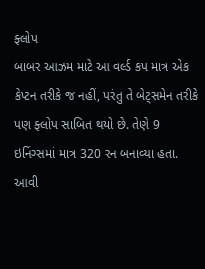ફ્લોપ
બાબર આઝમ માટે આ વર્લ્ડ કપ માત્ર એક કેપ્ટન તરીકે જ નહીં, પરંતુ તે બેટ્સમેન તરીકે પણ ફ્લોપ સાબિત થયો છે. તેણે 9 ઇનિંગ્સમાં માત્ર 320 રન બનાવ્યા હતા. આવી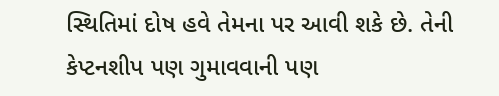સ્થિતિમાં દોષ હવે તેમના પર આવી શકે છે. તેની કેપ્ટનશીપ પણ ગુમાવવાની પણ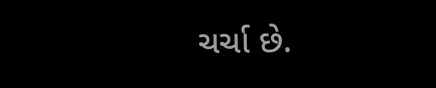ચર્ચા છે.